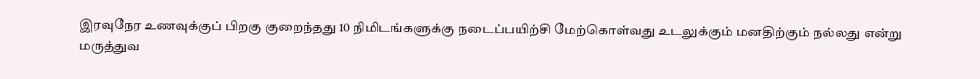இரவுநேர உணவுக்குப் பிறகு குறைந்தது 10 நிமிடங்களுக்கு நடைப்பயிற்சி மேற்கொள்வது உடலுக்கும் மனதிற்கும் நல்லது என்று மருத்துவ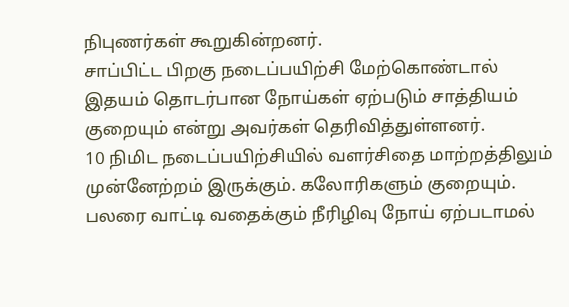நிபுணர்கள் கூறுகின்றனர்.
சாப்பிட்ட பிறகு நடைப்பயிற்சி மேற்கொண்டால் இதயம் தொடர்பான நோய்கள் ஏற்படும் சாத்தியம் குறையும் என்று அவர்கள் தெரிவித்துள்ளனர்.
10 நிமிட நடைப்பயிற்சியில் வளர்சிதை மாற்றத்திலும் முன்னேற்றம் இருக்கும். கலோரிகளும் குறையும். பலரை வாட்டி வதைக்கும் நீரிழிவு நோய் ஏற்படாமல்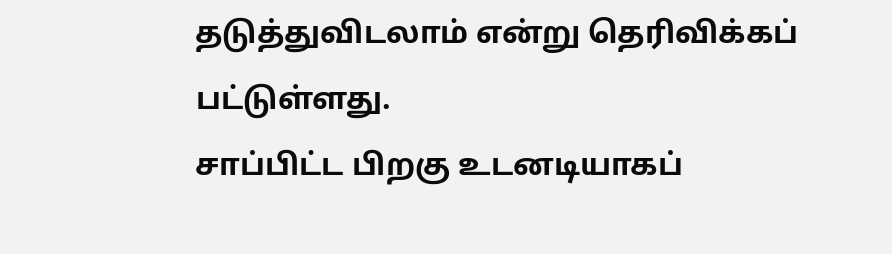தடுத்துவிடலாம் என்று தெரிவிக்கப்
பட்டுள்ளது.
சாப்பிட்ட பிறகு உடனடியாகப்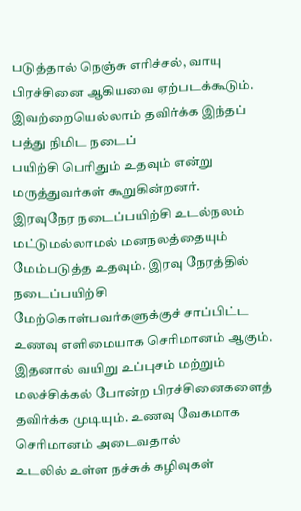படுத்தால் நெஞ்சு எரிச்சல், வாயு பிரச்சினை ஆகியவை ஏற்படக்கூடும். இவற்றையெல்லாம் தவிர்க்க இந்தப் பத்து நிமிட நடைப்
பயிற்சி பெரிதும் உதவும் என்று மருத்துவர்கள் கூறுகின்றனர்.
இரவுநேர நடைப்பயிற்சி உடல்நலம் மட்டுமல்லாமல் மனநலத்தையும் மேம்படுத்த உதவும். இரவு நேரத்தில் நடைப்பயிற்சி மேற்கொள்பவர்களுக்குச் சாப்பிட்ட உணவு எளிமையாக செரிமானம் ஆகும். இதனால் வயிறு உப்புசம் மற்றும் மலச்சிக்கல் போன்ற பிரச்சினைகளைத் தவிர்க்க முடியும். உணவு வேகமாக செரிமானம் அடைவதால்
உடலில் உள்ள நச்சுக் கழிவுகள்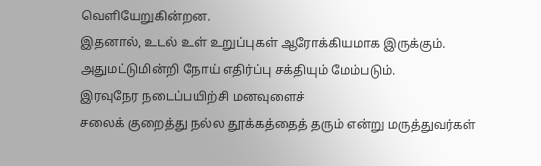வெளியேறுகின்றன.
இதனால், உடல் உள் உறுப்புகள் ஆரோக்கியமாக இருக்கும். அதுமட்டுமின்றி நோய் எதிர்ப்பு சக்தியும் மேம்படும்.
இரவுநேர நடைப்பயிற்சி மனவுளைச்
சலைக் குறைத்து நல்ல தூக்கத்தைத் தரும் என்று மருத்துவர்கள்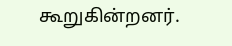கூறுகின்றனர்.